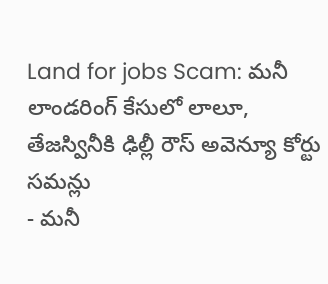Land for jobs Scam: మనీ లాండరింగ్ కేసులో లాలూ, తేజస్వినీకి ఢిల్లీ రౌస్ అవెన్యూ కోర్టు సమన్లు
- మనీ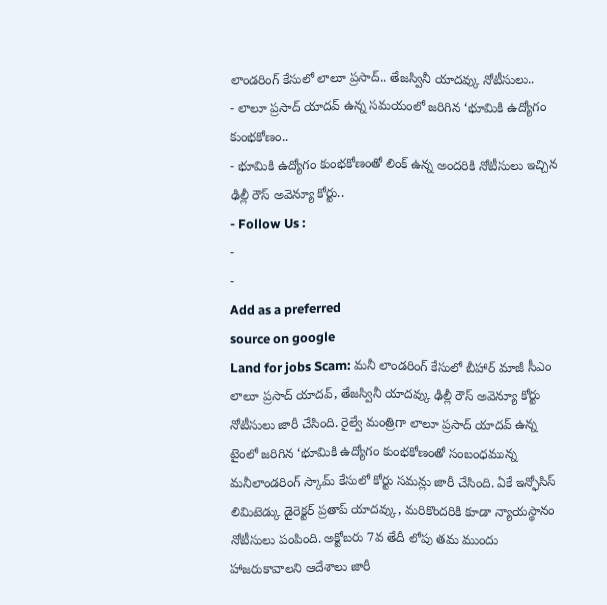లాండరింగ్ కేసులో లాలూ ప్రసాద్.. తేజస్వినీ యాదవ్కు నోటీసులు..
- లాలూ ప్రసాద్ యాదవ్ ఉన్న సమయంలో జరిగిన ‘భూమికి ఉద్యోగం కుంభకోణం..
- భూమికి ఉద్యోగం కుంభకోణంతో లింక్ ఉన్న అందరికి నోటీసులు ఇచ్చిన ఢిల్లీ రౌస్ అవెన్యూ కోర్టు..
- Follow Us :
-
-
Add as a preferred
source on google
Land for jobs Scam: మనీ లాండరింగ్ కేసులో బీహార్ మాజీ సీఎం లాలూ ప్రసాద్ యాదవ్, తేజస్వినీ యాదవ్కు ఢిల్లీ రౌస్ అవెన్యూ కోర్టు నోటీసులు జారీ చేసింది. రైల్వే మంత్రిగా లాలూ ప్రసాద్ యాదవ్ ఉన్న టైంలో జరిగిన ‘భూమికి ఉద్యోగం కుంభకోణంతో సంబంధమున్న మనీలాండరింగ్ స్కామ్ కేసులో కోర్టు సమన్లు జారీ చేసింది. ఏకే ఇన్ఫోసిస్ లిమిటెడ్కు డైరెక్టర్ ప్రతాప్ యాదవ్కు, మరికొందరికి కూడా న్యాయస్థానం నోటీసులు పంపింది. అక్టోబరు 7వ తేదీ లోపు తమ ముందు హాజరుకావాలని ఆదేశాలు జారీ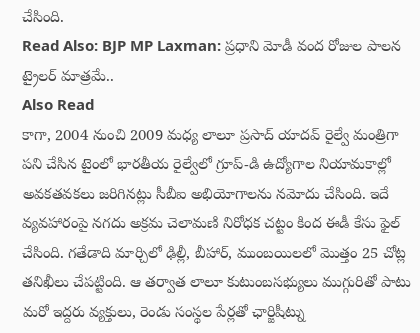చేసింది.
Read Also: BJP MP Laxman: ప్రధాని మోడీ వంద రోజుల పాలన ట్రైలర్ మాత్రమే..
Also Read
కాగా, 2004 నుంచి 2009 మధ్య లాలూ ప్రసాద్ యాదవ్ రైల్వే మంత్రిగా పని చేసిన టైంలో భారతీయ రైల్వేలో గ్రూప్-డి ఉద్యోగాల నియామకాల్లో అవకతవకలు జరిగినట్లు సీబీఐ అభియోగాలను నమోదు చేసింది. ఇదే వ్యవహారంపై నగదు అక్రమ చెలామణి నిరోధక చట్టం కింద ఈడీ కేసు ఫైల్ చేసింది. గతేడాది మార్చిలో ఢిల్లీ, బీహార్, ముంబయిలలో మొత్తం 25 చోట్ల తనిఖీలు చేపట్టింది. ఆ తర్వాత లాలూ కుటుంబసభ్యులు ముగ్గురితో పాటు మరో ఇద్దరు వ్యక్తులు, రెండు సంస్థల పేర్లతో ఛార్జిషీట్ను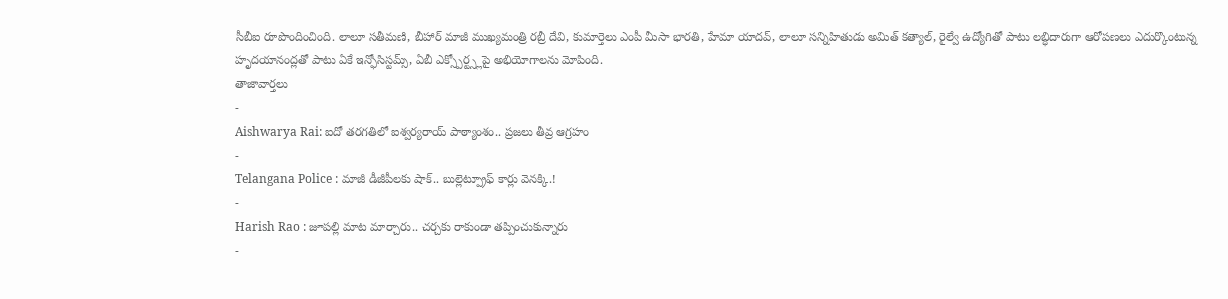సీబీఐ రూపొందించింది. లాలూ సతీమణి, బీహార్ మాజీ ముఖ్యమంత్రి రబ్రీ దేవి, కుమార్తెలు ఎంపీ మీసా భారతి, హేమా యాదవ్, లాలూ సన్నిహితుడు అమిత్ కత్యాల్, రైల్వే ఉద్యోగితో పాటు లబ్ధిదారుగా ఆరోపణలు ఎదుర్కొంటున్న హృదయానంద్లతో పాటు ఏకే ఇన్ఫోసిస్టమ్స్, ఏబీ ఎక్స్పోర్ట్స్లపై అభియోగాలను మోపింది.
తాజావార్తలు
-
Aishwarya Rai: ఐదో తరగతిలో ఐశ్వర్యరాయ్ పాఠ్యాంశం.. ప్రజలు తీవ్ర ఆగ్రహం
-
Telangana Police : మాజీ డీజీపీలకు షాక్.. బుల్లెట్ప్రూఫ్ కార్లు వెనక్కి.!
-
Harish Rao : జూపల్లి మాట మార్చారు.. చర్చకు రాకుండా తప్పించుకున్నారు
-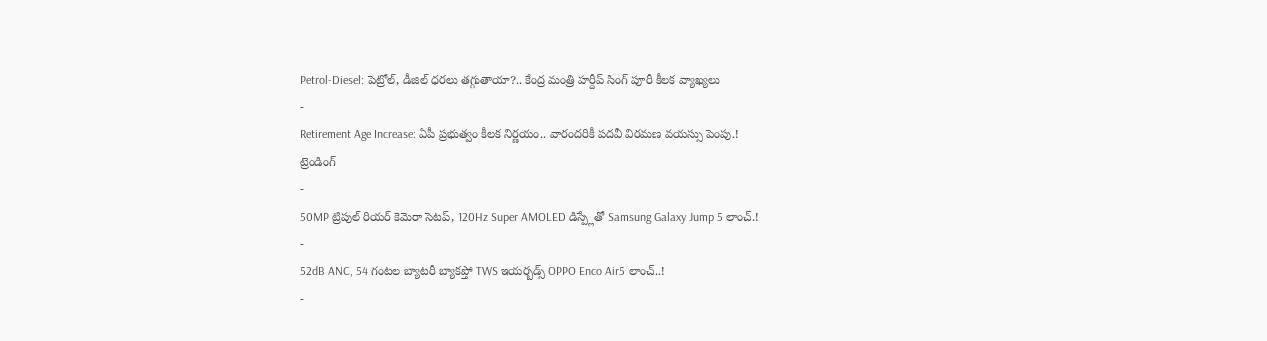Petrol-Diesel: పెట్రోల్, డీజిల్ ధరలు తగ్గుతాయా?.. కేంద్ర మంత్రి హర్దీప్ సింగ్ పూరీ కీలక వ్యాఖ్యలు
-
Retirement Age Increase: ఏపీ ప్రభుత్వం కీలక నిర్ణయం.. వారందరికీ పదవీ విరమణ వయస్సు పెంపు.!
ట్రెండింగ్
-
50MP ట్రిపుల్ రియర్ కెమెరా సెటప్, 120Hz Super AMOLED డిస్ప్లేతో Samsung Galaxy Jump 5 లాంచ్.!
-
52dB ANC, 54 గంటల బ్యాటరీ బ్యాకప్తో TWS ఇయర్బడ్స్ OPPO Enco Air5 లాంచ్..!
-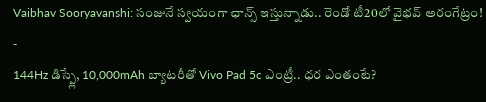Vaibhav Sooryavanshi: సంజునే స్వయంగా ఛాన్స్ ఇస్తున్నాడు.. రెండో టీ20లో వైభవ్ అరంగేట్రం!
-
144Hz డిస్ప్లే, 10,000mAh బ్యాటరీతో Vivo Pad 5c ఎంట్రీ.. ధర ఎంతంటే?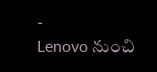-
Lenovo నుంచి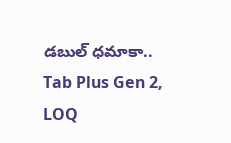డబుల్ ధమాకా.. Tab Plus Gen 2, LOQ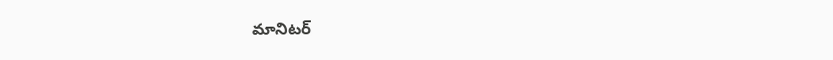మానిటర్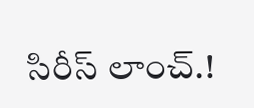సిరీస్ లాంచ్.!